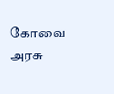கோவை அரசு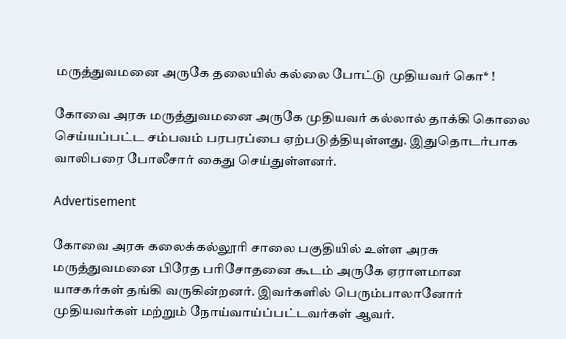மருத்துவமனை அருகே தலையில் கல்லை போட்டு முதியவர் கொ* !

கோவை அரசு மருத்துவமனை அருகே முதியவர் கல்லால் தாக்கி கொலை செய்யப்பட்ட சம்பவம் பரபரப்பை ஏற்படுத்தியுள்ளது. இதுதொடர்பாக வாலிபரை போலீசார் கைது செய்துள்ளனர்.

Advertisement

கோவை அரசு கலைக்கல்லூரி சாலை பகுதியில் உள்ள அரசு மருத்துவமனை பிரேத பரிசோதனை கூடம் அருகே ஏராளமான யாசகர்கள் தங்கி வருகின்றனர். இவர்களில் பெரும்பாலானோர் முதியவர்கள் மற்றும் நோய்வாய்ப்பட்டவர்கள் ஆவர்.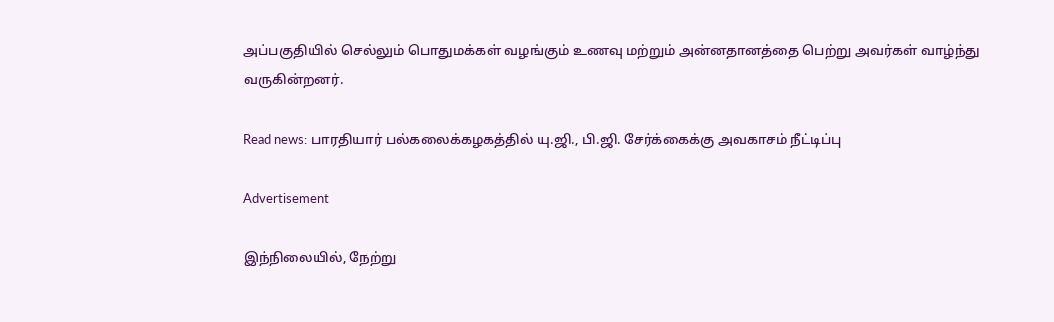அப்பகுதியில் செல்லும் பொதுமக்கள் வழங்கும் உணவு மற்றும் அன்னதானத்தை பெற்று அவர்கள் வாழ்ந்து வருகின்றனர்.

Read news: பாரதியார் பல்கலைக்கழகத்தில் யு.ஜி., பி.ஜி. சேர்க்கைக்கு அவகாசம் நீட்டிப்பு

Advertisement

இந்நிலையில், நேற்று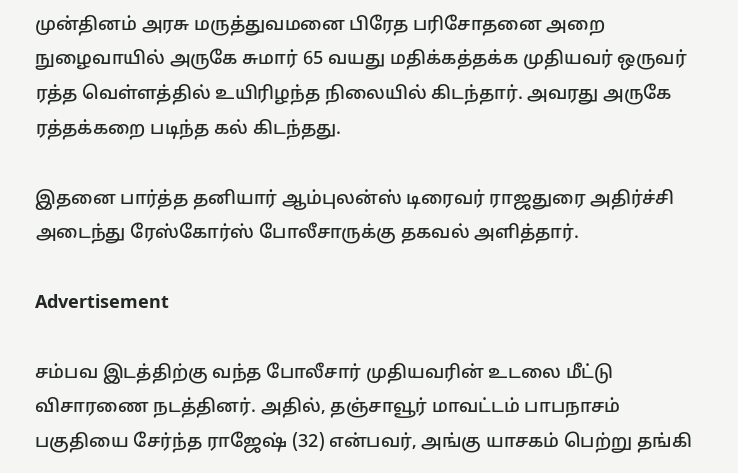முன்தினம் அரசு மருத்துவமனை பிரேத பரிசோதனை அறை நுழைவாயில் அருகே சுமார் 65 வயது மதிக்கத்தக்க முதியவர் ஒருவர் ரத்த வெள்ளத்தில் உயிரிழந்த நிலையில் கிடந்தார். அவரது அருகே ரத்தக்கறை படிந்த கல் கிடந்தது.

இதனை பார்த்த தனியார் ஆம்புலன்ஸ் டிரைவர் ராஜதுரை அதிர்ச்சி அடைந்து ரேஸ்கோர்ஸ் போலீசாருக்கு தகவல் அளித்தார்.

Advertisement

சம்பவ இடத்திற்கு வந்த போலீசார் முதியவரின் உடலை மீட்டு விசாரணை நடத்தினர். அதில், தஞ்சாவூர் மாவட்டம் பாபநாசம் பகுதியை சேர்ந்த ராஜேஷ் (32) என்பவர், அங்கு யாசகம் பெற்று தங்கி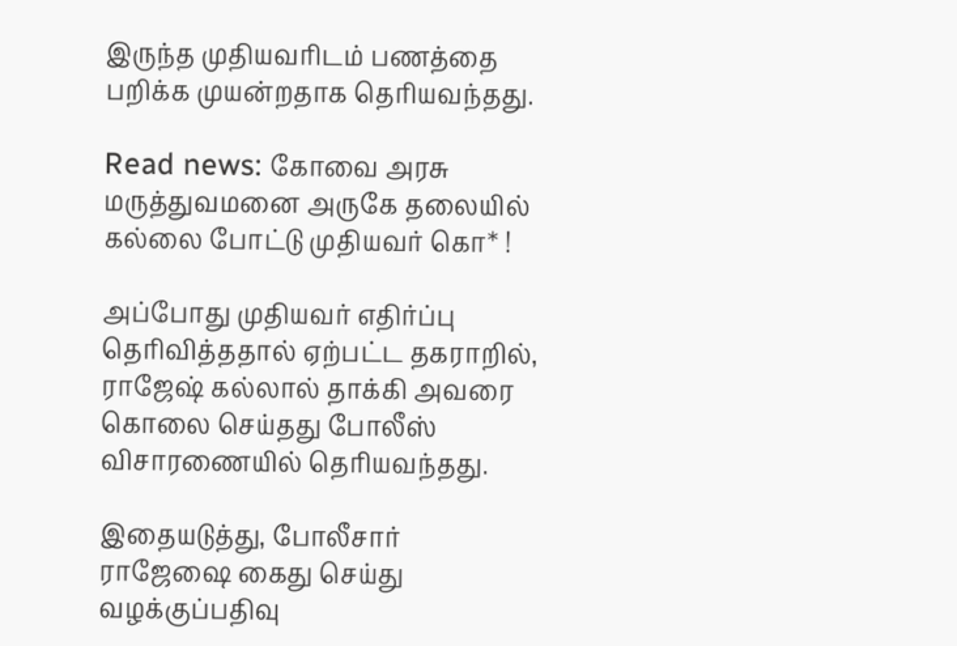இருந்த முதியவரிடம் பணத்தை பறிக்க முயன்றதாக தெரியவந்தது.

Read news: கோவை அரசு மருத்துவமனை அருகே தலையில் கல்லை போட்டு முதியவர் கொ* !

அப்போது முதியவர் எதிர்ப்பு தெரிவித்ததால் ஏற்பட்ட தகராறில், ராஜேஷ் கல்லால் தாக்கி அவரை கொலை செய்தது போலீஸ் விசாரணையில் தெரியவந்தது.

இதையடுத்து, போலீசார் ராஜேஷை கைது செய்து வழக்குப்பதிவு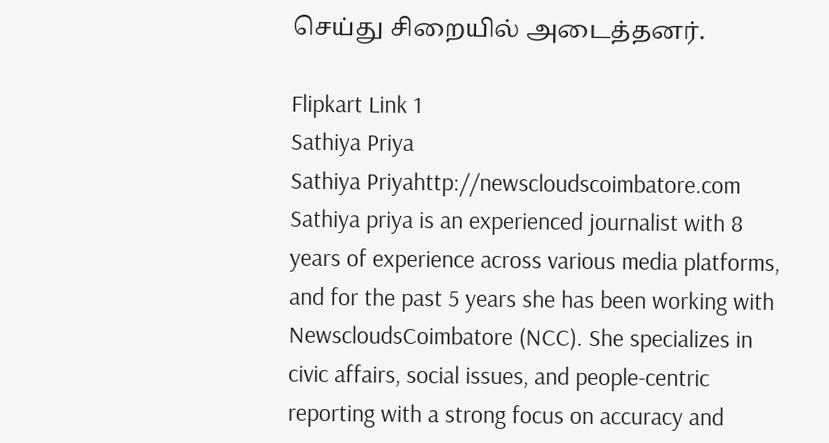செய்து சிறையில் அடைத்தனர்.

Flipkart Link 1
Sathiya Priya
Sathiya Priyahttp://newscloudscoimbatore.com
Sathiya priya is an experienced journalist with 8 years of experience across various media platforms, and for the past 5 years she has been working with NewscloudsCoimbatore (NCC). She specializes in civic affairs, social issues, and people-centric reporting with a strong focus on accuracy and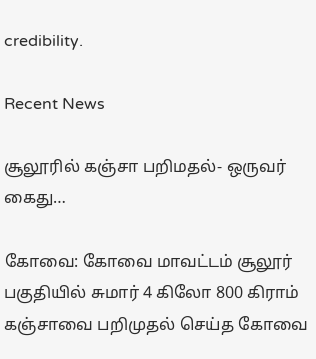credibility.

Recent News

சூலூரில் கஞ்சா பறிமதல்- ஒருவர் கைது…

கோவை: கோவை மாவட்டம் சூலூர் பகுதியில் சுமார் 4 கிலோ 800 கிராம் கஞ்சாவை பறிமுதல் செய்த கோவை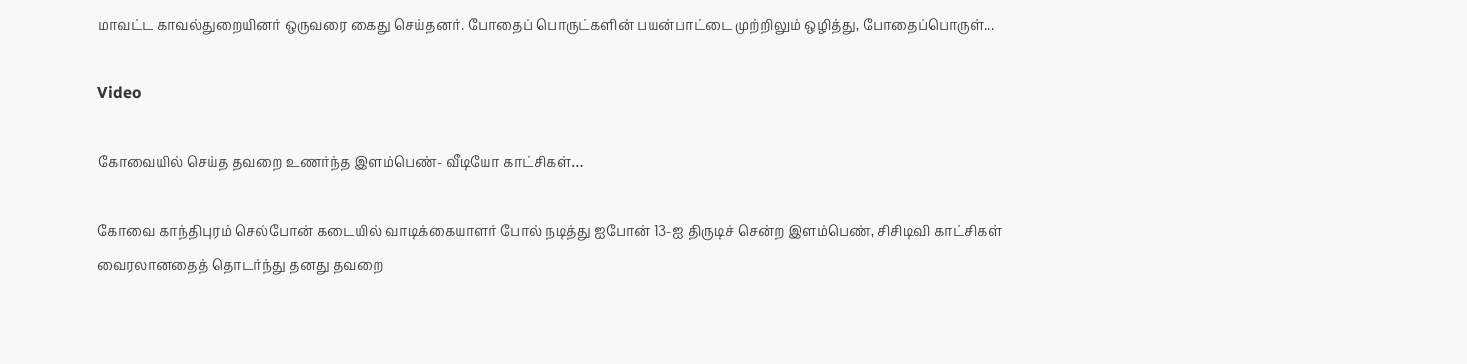மாவட்ட காவல்துறையினர் ஒருவரை கைது செய்தனர். போதைப் பொருட்களின் பயன்பாட்டை முற்றிலும் ஒழித்து, போதைப்பொருள்...

Video

கோவையில் செய்த தவறை உணர்ந்த இளம்பெண்- வீடியோ காட்சிகள்…

கோவை காந்திபுரம் செல்போன் கடையில் வாடிக்கையாளர் போல் நடித்து ஐபோன் 13-ஐ திருடிச் சென்ற இளம்பெண், சிசிடிவி காட்சிகள் வைரலானதைத் தொடர்ந்து தனது தவறை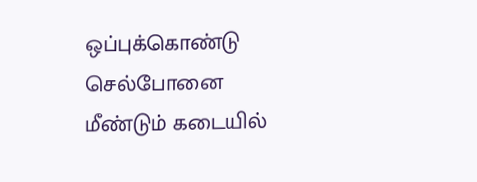ஒப்புக்கொண்டு செல்போனை மீண்டும் கடையில்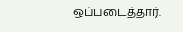ஒப்படைத்தார்.